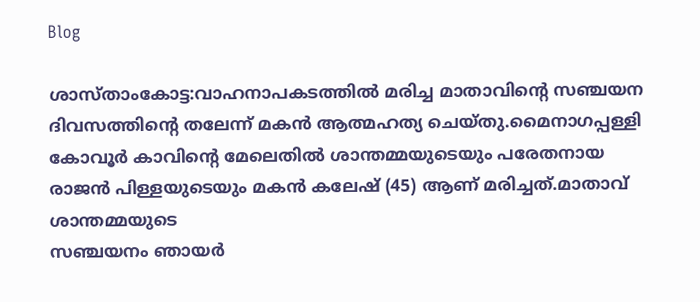Blog

ശാസ്താംകോട്ട:വാഹനാപകടത്തിൽ മരിച്ച മാതാവിൻ്റെ സഞ്ചയന ദിവസത്തിൻ്റെ തലേന്ന് മകൻ ആത്മഹത്യ ചെയ്തു.മൈനാഗപ്പള്ളി കോവൂർ കാവിന്റെ മേലെതിൽ ശാന്തമ്മയുടെയും പരേതനായ
രാജൻ പിള്ളയുടെയും മകൻ കലേഷ് (45) ആണ് മരിച്ചത്.മാതാവ് ശാന്തമ്മയുടെ
സഞ്ചയനം ഞായർ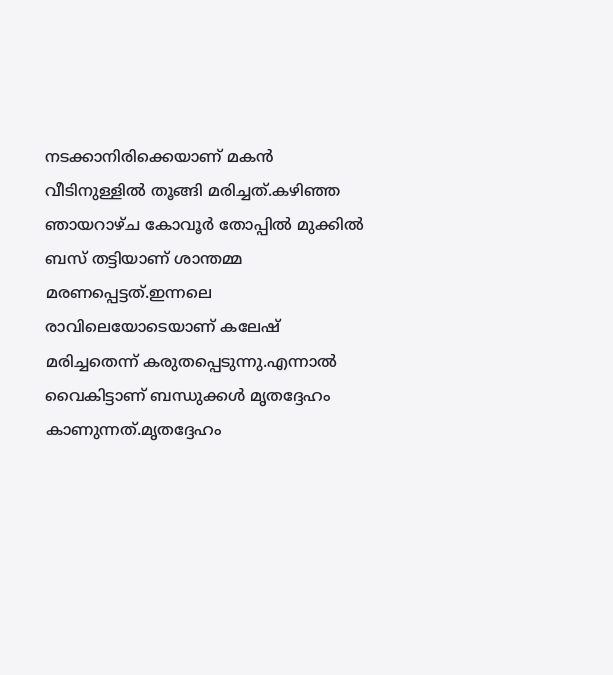നടക്കാനിരിക്കെയാണ് മകൻ വീടിനുള്ളിൽ തൂങ്ങി മരിച്ചത്.കഴിഞ്ഞ ഞായറാഴ്ച കോവൂർ തോപ്പിൽ മുക്കിൽ ബസ് തട്ടിയാണ് ശാന്തമ്മ മരണപ്പെട്ടത്.ഇന്നലെ രാവിലെയോടെയാണ് കലേഷ് മരിച്ചതെന്ന് കരുതപ്പെടുന്നു.എന്നാൽ വൈകിട്ടാണ് ബന്ധുക്കൾ മൃതദ്ദേഹം കാണുന്നത്.മൃതദ്ദേഹം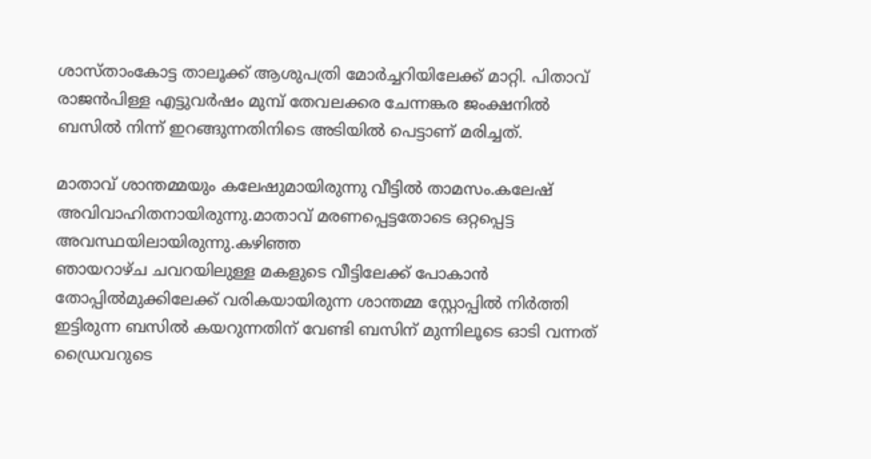ശാസ്താംകോട്ട താലൂക്ക് ആശുപത്രി മോർച്ചറിയിലേക്ക് മാറ്റി. പിതാവ് രാജൻപിള്ള എട്ടുവർഷം മുമ്പ് തേവലക്കര ചേന്നങ്കര ജംക്ഷനിൽ ബസിൽ നിന്ന് ഇറങ്ങുന്നതിനിടെ അടിയിൽ പെട്ടാണ് മരിച്ചത്.

മാതാവ് ശാന്തമ്മയും കലേഷുമായിരുന്നു വീട്ടിൽ താമസം.കലേഷ് അവിവാഹിതനായിരുന്നു.മാതാവ് മരണപ്പെട്ടതോടെ ഒറ്റപ്പെട്ട അവസ്ഥയിലായിരുന്നു.കഴിഞ്ഞ
ഞായറാഴ്ച ചവറയിലുള്ള മകളുടെ വീട്ടിലേക്ക് പോകാൻ തോപ്പിൽമുക്കിലേക്ക് വരികയായിരുന്ന ശാന്തമ്മ സ്റ്റോപ്പിൽ നിർത്തി ഇട്ടിരുന്ന ബസിൽ കയറുന്നതിന് വേണ്ടി ബസിന് മുന്നിലൂടെ ഓടി വന്നത് ഡ്രൈവറുടെ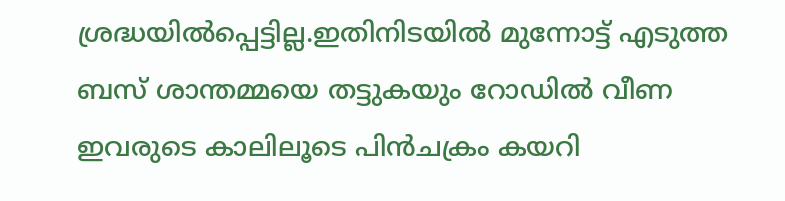ശ്രദ്ധയിൽപ്പെട്ടില്ല.ഇതിനിടയിൽ മുന്നോട്ട് എടുത്ത ബസ് ശാന്തമ്മയെ തട്ടുകയും റോഡിൽ വീണ ഇവരുടെ കാലിലൂടെ പിൻചക്രം കയറി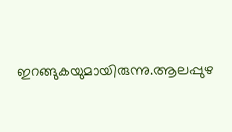ഇറങ്ങുകയുമായിരുന്നു.ആലപ്പുഴ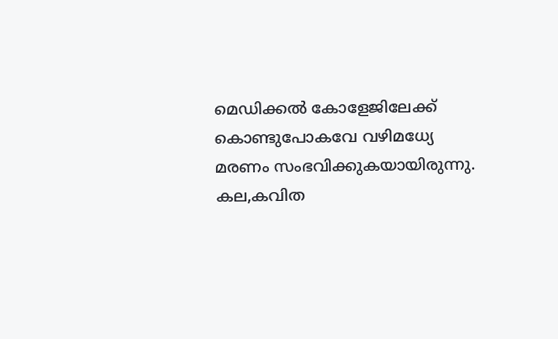മെഡിക്കൽ കോളേജിലേക്ക് കൊണ്ടുപോകവേ വഴിമധ്യേ മരണം സംഭവിക്കുകയായിരുന്നു. കല,കവിത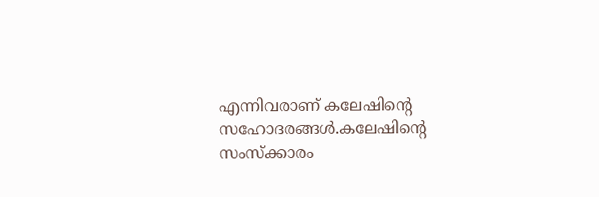എന്നിവരാണ് കലേഷിൻ്റെ സഹോദരങ്ങൾ.കലേഷിൻ്റെ സംസ്ക്കാരം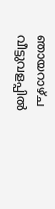ഞായറാഴ്ച വീട്ടുവളപ്പിൽ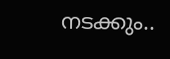നടക്കും..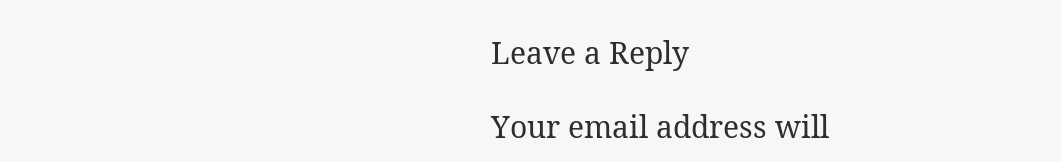Leave a Reply

Your email address will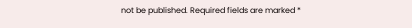not be published. Required fields are marked *